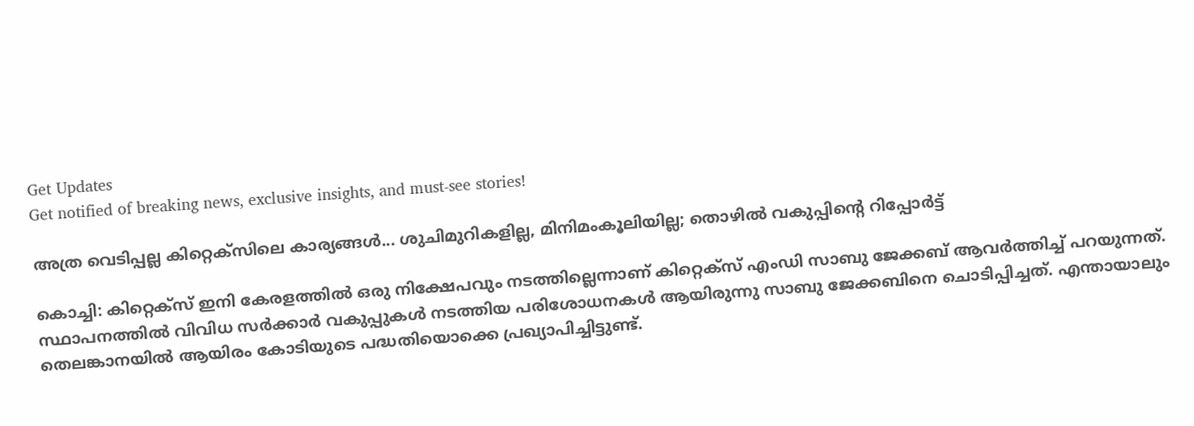Get Updates
Get notified of breaking news, exclusive insights, and must-see stories!

അത്ര വെടിപ്പല്ല കിറ്റെക്‌സിലെ കാര്യങ്ങൾ... ശുചിമുറികളില്ല, മിനിമംകൂലിയില്ല; തൊഴിൽ വകുപ്പിന്റെ റിപ്പോർട്ട്

കൊച്ചി: കിറ്റെക്‌സ് ഇനി കേരളത്തില്‍ ഒരു നിക്ഷേപവും നടത്തില്ലെന്നാണ് കിറ്റെക്‌സ് എംഡി സാബു ജേക്കബ് ആവര്‍ത്തിച്ച് പറയുന്നത്. സ്ഥാപനത്തില്‍ വിവിധ സര്‍ക്കാര്‍ വകുപ്പുകള്‍ നടത്തിയ പരിശോധനകള്‍ ആയിരുന്നു സാബു ജേക്കബിനെ ചൊടിപ്പിച്ചത്. എന്തായാലും തെലങ്കാനയില്‍ ആയിരം കോടിയുടെ പദ്ധതിയൊക്കെ പ്രഖ്യാപിച്ചിട്ടുണ്ട്.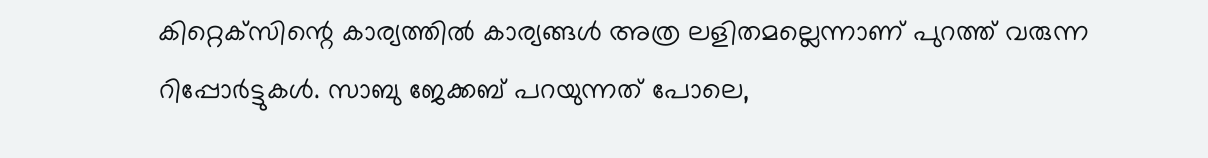കിറ്റെക്‌സിന്റെ കാര്യത്തില്‍ കാര്യങ്ങള്‍ അത്ര ലളിതമല്ലെന്നാണ് പുറത്ത് വരുന്ന റിപ്പോര്‍ട്ടുകള്‍. സാബു ജേക്കബ് പറയുന്നത് പോലെ,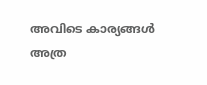അവിടെ കാര്യങ്ങള്‍ അത്ര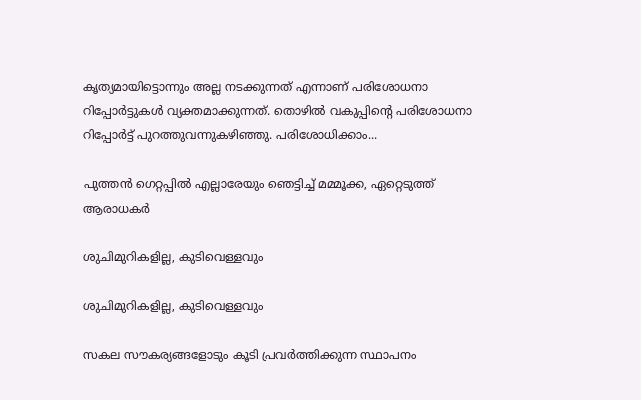കൃത്യമായിട്ടൊന്നും അല്ല നടക്കുന്നത് എന്നാണ് പരിശോധനാ റിപ്പോര്‍ട്ടുകള്‍ വ്യക്തമാക്കുന്നത്. തൊഴില്‍ വകുപ്പിന്റെ പരിശോധനാ റിപ്പോര്‍ട്ട് പുറത്തുവന്നുകഴിഞ്ഞു. പരിശോധിക്കാം...

പുത്തൻ ഗെറ്റപ്പിൽ എല്ലാരേയും ഞെട്ടിച്ച് മമ്മൂക്ക, ഏറ്റെടുത്ത് ആരാധകർ

ശുചിമുറികളില്ല, കുടിവെള്ളവും

ശുചിമുറികളില്ല, കുടിവെള്ളവും

സകല സൗകര്യങ്ങളോടും കൂടി പ്രവര്‍ത്തിക്കുന്ന സ്ഥാപനം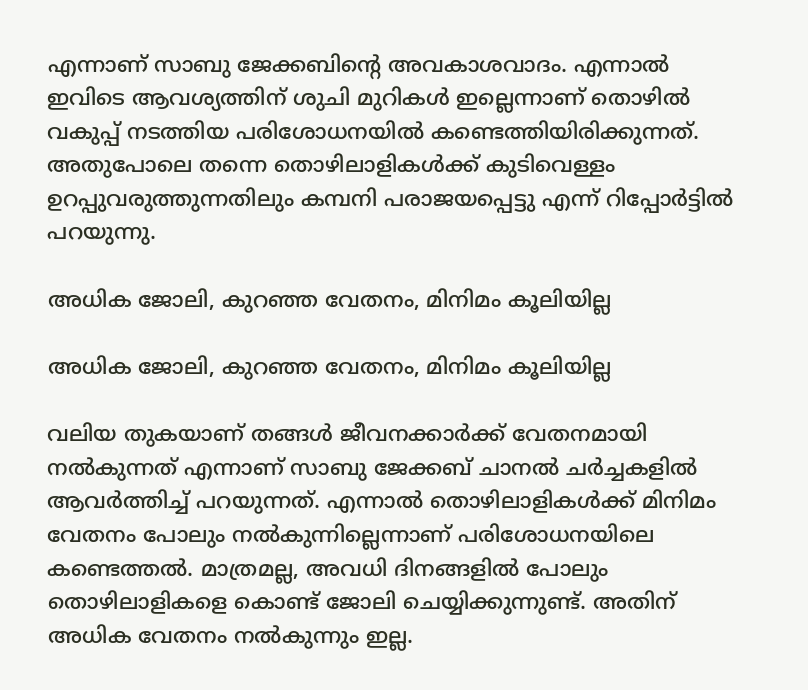എന്നാണ് സാബു ജേക്കബിന്റെ അവകാശവാദം. എന്നാല്‍ ഇവിടെ ആവശ്യത്തിന് ശുചി മുറികള്‍ ഇല്ലെന്നാണ് തൊഴില്‍ വകുപ്പ് നടത്തിയ പരിശോധനയില്‍ കണ്ടെത്തിയിരിക്കുന്നത്. അതുപോലെ തന്നെ തൊഴിലാളികള്‍ക്ക് കുടിവെള്ളം ഉറപ്പുവരുത്തുന്നതിലും കമ്പനി പരാജയപ്പെട്ടു എന്ന് റിപ്പോര്‍ട്ടില്‍ പറയുന്നു.

അധിക ജോലി, കുറഞ്ഞ വേതനം, മിനിമം കൂലിയില്ല

അധിക ജോലി, കുറഞ്ഞ വേതനം, മിനിമം കൂലിയില്ല

വലിയ തുകയാണ് തങ്ങള്‍ ജീവനക്കാര്‍ക്ക് വേതനമായി നല്‍കുന്നത് എന്നാണ് സാബു ജേക്കബ് ചാനല്‍ ചര്‍ച്ചകളില്‍ ആവര്‍ത്തിച്ച് പറയുന്നത്. എന്നാല്‍ തൊഴിലാളികള്‍ക്ക് മിനിമം വേതനം പോലും നല്‍കുന്നില്ലെന്നാണ് പരിശോധനയിലെ കണ്ടെത്തല്‍. മാത്രമല്ല, അവധി ദിനങ്ങളില്‍ പോലും തൊഴിലാളികളെ കൊണ്ട് ജോലി ചെയ്യിക്കുന്നുണ്ട്. അതിന് അധിക വേതനം നല്‍കുന്നും ഇല്ല.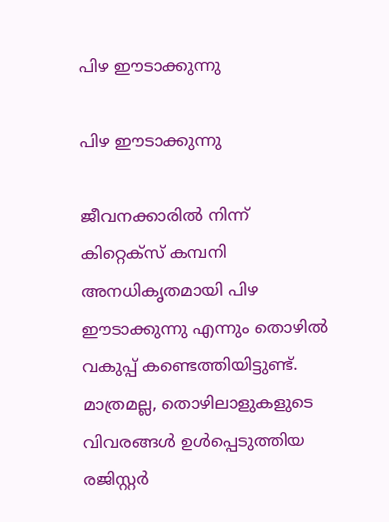പിഴ ഈടാക്കുന്നു

പിഴ ഈടാക്കുന്നു

ജീവനക്കാരില്‍ നിന്ന് കിറ്റെക്‌സ് കമ്പനി അനധികൃതമായി പിഴ ഈടാക്കുന്നു എന്നും തൊഴില്‍ വകുപ്പ് കണ്ടെത്തിയിട്ടുണ്ട്. മാത്രമല്ല, തൊഴിലാളുകളുടെ വിവരങ്ങള്‍ ഉള്‍പ്പെടുത്തിയ രജിസ്റ്റര്‍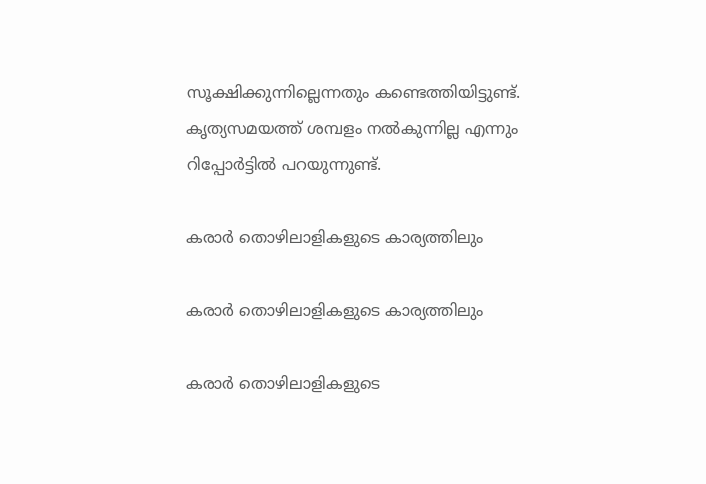സൂക്ഷിക്കുന്നില്ലെന്നതും കണ്ടെത്തിയിട്ടുണ്ട്. കൃത്യസമയത്ത് ശമ്പളം നല്‍കുന്നില്ല എന്നും റിപ്പോര്‍ട്ടില്‍ പറയുന്നുണ്ട്.

കരാര്‍ തൊഴിലാളികളുടെ കാര്യത്തിലും

കരാര്‍ തൊഴിലാളികളുടെ കാര്യത്തിലും

കരാര്‍ തൊഴിലാളികളുടെ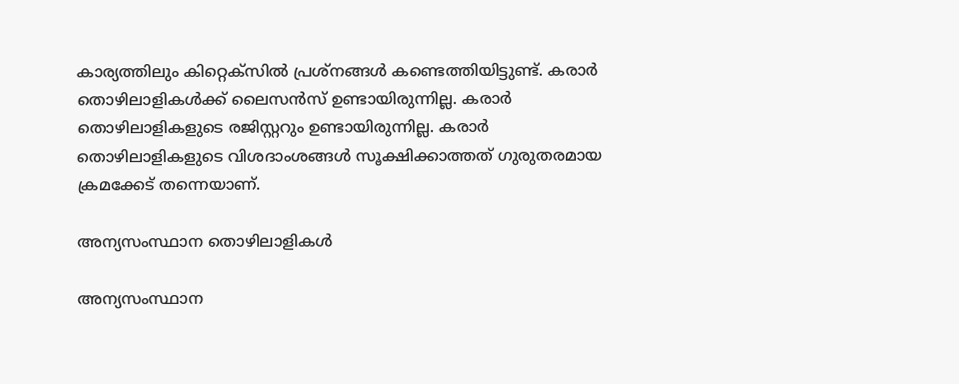കാര്യത്തിലും കിറ്റെക്‌സില്‍ പ്രശ്‌നങ്ങള്‍ കണ്ടെത്തിയിട്ടുണ്ട്. കരാര്‍ തൊഴിലാളികള്‍ക്ക് ലൈസന്‍സ് ഉണ്ടായിരുന്നില്ല. കരാര്‍ തൊഴിലാളികളുടെ രജിസ്റ്ററും ഉണ്ടായിരുന്നില്ല. കരാര്‍ തൊഴിലാളികളുടെ വിശദാംശങ്ങള്‍ സൂക്ഷിക്കാത്തത് ഗുരുതരമായ ക്രമക്കേട് തന്നെയാണ്.

അന്യസംസ്ഥാന തൊഴിലാളികള്‍

അന്യസംസ്ഥാന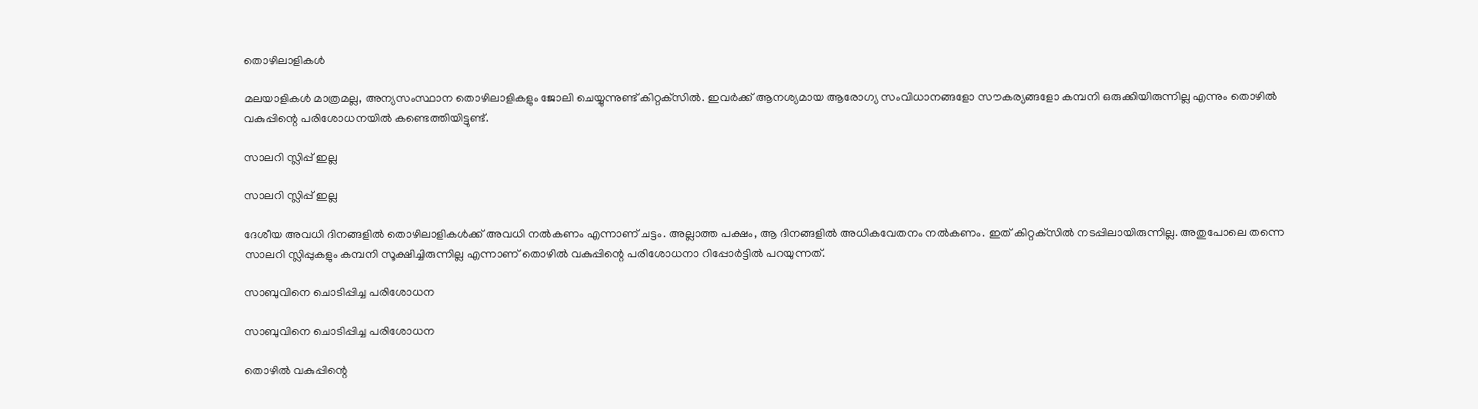തൊഴിലാളികള്‍

മലയാളികള്‍ മാത്രമല്ല, അന്യസംസ്ഥാന തൊഴിലാളികളും ജോലി ചെയ്യുന്നുണ്ട് കിറ്റക്‌സില്‍. ഇവര്‍ക്ക് ആനശ്യമായ ആരോഗ്യ സംവിധാനങ്ങളോ സൗകര്യങ്ങളോ കമ്പനി ഒരുക്കിയിരുന്നില്ല എന്നും തൊഴില്‍ വകുപ്പിന്റെ പരിശോധനയില്‍ കണ്ടെത്തിയിട്ടുണ്ട്.

സാലറി സ്ലിപ്പ് ഇല്ല

സാലറി സ്ലിപ്പ് ഇല്ല

ദേശീയ അവധി ദിനങ്ങളില്‍ തൊഴിലാളികള്‍ക്ക് അവധി നല്‍കണം എന്നാണ് ചട്ടം. അല്ലാത്ത പക്ഷം, ആ ദിനങ്ങളില്‍ അധികവേതനം നല്‍കണം. ഇത് കിറ്റക്‌സില്‍ നടപ്പിലായിരുന്നില്ല. അതുപോലെ തന്നെ സാലറി സ്ലിപ്പുകളും കമ്പനി സൂക്ഷിച്ചിരുന്നില്ല എന്നാണ് തൊഴില്‍ വകുപ്പിന്റെ പരിശോധനാ റിപ്പോര്‍ട്ടില്‍ പറയുന്നത്.

സാബുവിനെ ചൊടിപ്പിച്ച പരിശോധന

സാബുവിനെ ചൊടിപ്പിച്ച പരിശോധന

തൊഴില്‍ വകുപ്പിന്റെ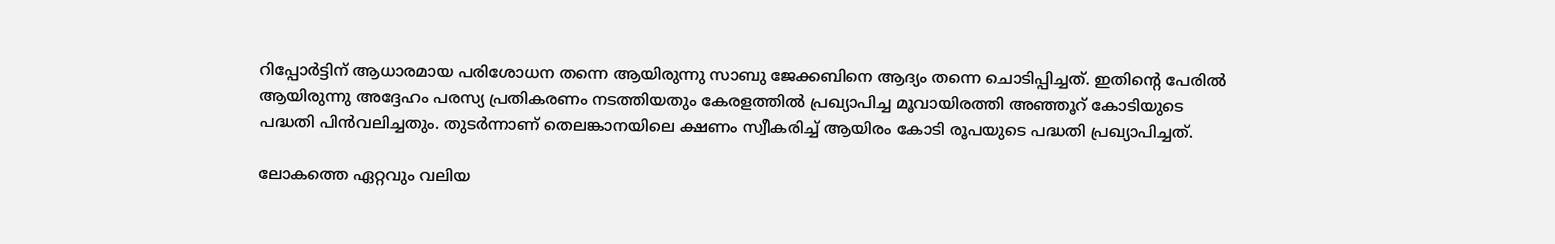റിപ്പോര്‍ട്ടിന് ആധാരമായ പരിശോധന തന്നെ ആയിരുന്നു സാബു ജേക്കബിനെ ആദ്യം തന്നെ ചൊടിപ്പിച്ചത്. ഇതിന്റെ പേരില്‍ ആയിരുന്നു അദ്ദേഹം പരസ്യ പ്രതികരണം നടത്തിയതും കേരളത്തില്‍ പ്രഖ്യാപിച്ച മൂവായിരത്തി അഞ്ഞൂറ് കോടിയുടെ പദ്ധതി പിന്‍വലിച്ചതും. തുടർന്നാണ് തെലങ്കാനയിലെ ക്ഷണം സ്വീകരിച്ച് ആയിരം കോടി രൂപയുടെ പദ്ധതി പ്രഖ്യാപിച്ചത്.

ലോകത്തെ ഏറ്റവും വലിയ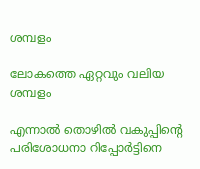ശമ്പളം

ലോകത്തെ ഏറ്റവും വലിയ ശമ്പളം

എന്നാല്‍ തൊഴില്‍ വകുപ്പിന്റെ പരിശോധനാ റിപ്പോര്‍ട്ടിനെ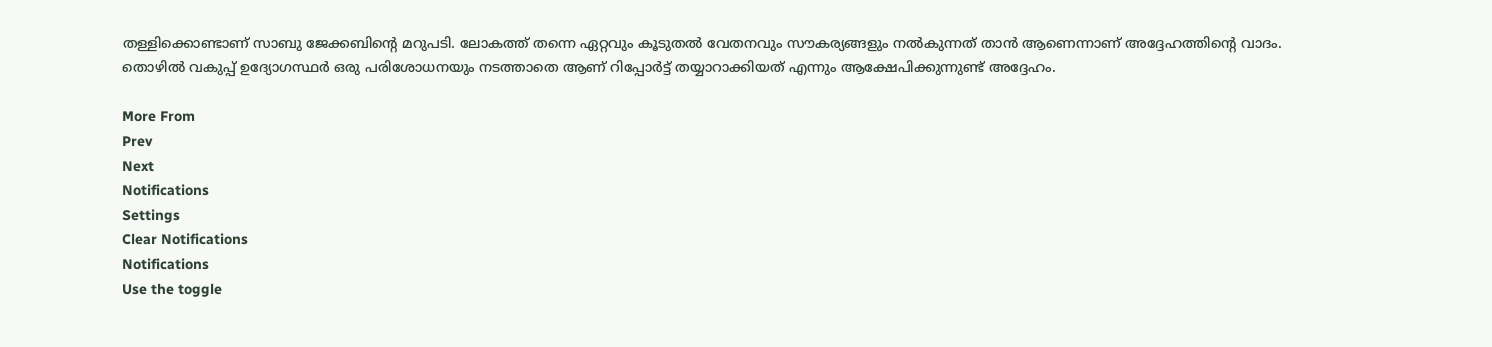തള്ളിക്കൊണ്ടാണ് സാബു ജേക്കബിന്റെ മറുപടി. ലോകത്ത് തന്നെ ഏറ്റവും കൂടുതല്‍ വേതനവും സൗകര്യങ്ങളും നല്‍കുന്നത് താന്‍ ആണെന്നാണ് അദ്ദേഹത്തിന്റെ വാദം. തൊഴില്‍ വകുപ്പ് ഉദ്യോഗസ്ഥര്‍ ഒരു പരിശോധനയും നടത്താതെ ആണ് റിപ്പോര്‍ട്ട് തയ്യാറാക്കിയത് എന്നും ആക്ഷേപിക്കുന്നുണ്ട് അദ്ദേഹം.

More From
Prev
Next
Notifications
Settings
Clear Notifications
Notifications
Use the toggle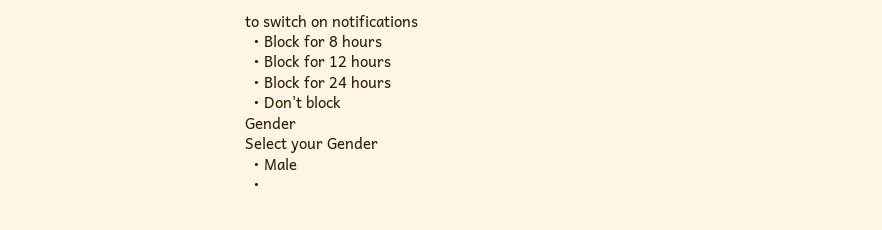to switch on notifications
  • Block for 8 hours
  • Block for 12 hours
  • Block for 24 hours
  • Don't block
Gender
Select your Gender
  • Male
  •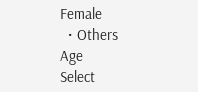Female
  • Others
Age
Select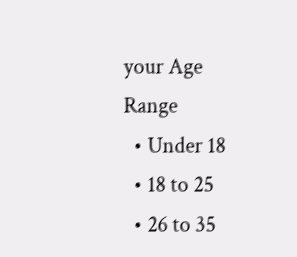your Age Range
  • Under 18
  • 18 to 25
  • 26 to 35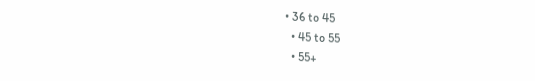• 36 to 45
  • 45 to 55
  • 55+